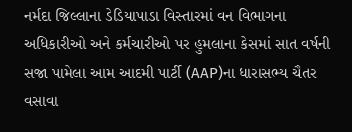નર્મદા જિલ્લાના ડેડિયાપાડા વિસ્તારમાં વન વિભાગના અધિકારીઓ અને કર્મચારીઓ પર હુમલાના કેસમાં સાત વર્ષની સજા પામેલા આમ આદમી પાર્ટી (AAP)ના ધારાસભ્ય ચૈતર વસાવા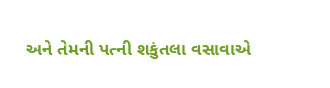અને તેમની પત્ની શકુંતલા વસાવાએ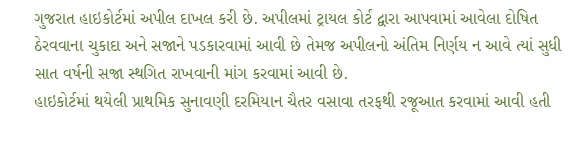ગુજરાત હાઇકોર્ટમાં અપીલ દાખલ કરી છે. અપીલમાં ટ્રાયલ કોર્ટ દ્વારા આપવામાં આવેલા દોષિત ઠેરવવાના ચુકાદા અને સજાને પડકારવામાં આવી છે તેમજ અપીલનો અંતિમ નિર્ણય ન આવે ત્યાં સુધી સાત વર્ષની સજા સ્થગિત રાખવાની માંગ કરવામાં આવી છે.
હાઇકોર્ટમાં થયેલી પ્રાથમિક સુનાવણી દરમિયાન ચૈતર વસાવા તરફથી રજૂઆત કરવામાં આવી હતી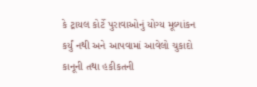કે ટ્રાયલ કોર્ટે પુરાવાઓનું યોગ્ય મૂલ્યાંકન કર્યું નથી અને આપવામાં આવેલો ચુકાદો કાનૂની તથા હકીકતની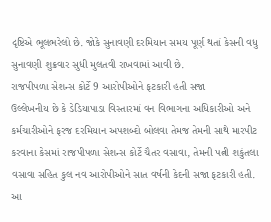દૃષ્ટિએ ભૂલભરેલો છે. જોકે સુનાવણી દરમિયાન સમય પૂર્ણ થતાં કેસની વધુ સુનાવણી શુક્રવાર સુધી મુલતવી રાખવામાં આવી છે.
રાજપીપળા સેશન્સ કોર્ટે 9 આરોપીઓને ફટકારી હતી સજા
ઉલ્લેખનીય છે કે ડેડિયાપાડા વિસ્તારમાં વન વિભાગના અધિકારીઓ અને કર્મચારીઓને ફરજ દરમિયાન અપશબ્દો બોલવા તેમજ તેમની સાથે મારપીટ કરવાના કેસમાં રાજપીપળા સેશન્સ કોર્ટે ચૈતર વસાવા, તેમની પત્ની શકુંતલા વસાવા સહિત કુલ નવ આરોપીઓને સાત વર્ષની કેદની સજા ફટકારી હતી.
આ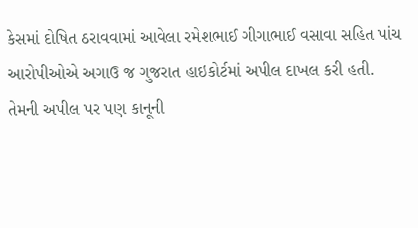કેસમાં દોષિત ઠરાવવામાં આવેલા રમેશભાઈ ગીગાભાઈ વસાવા સહિત પાંચ આરોપીઓએ અગાઉ જ ગુજરાત હાઇકોર્ટમાં અપીલ દાખલ કરી હતી. તેમની અપીલ પર પણ કાનૂની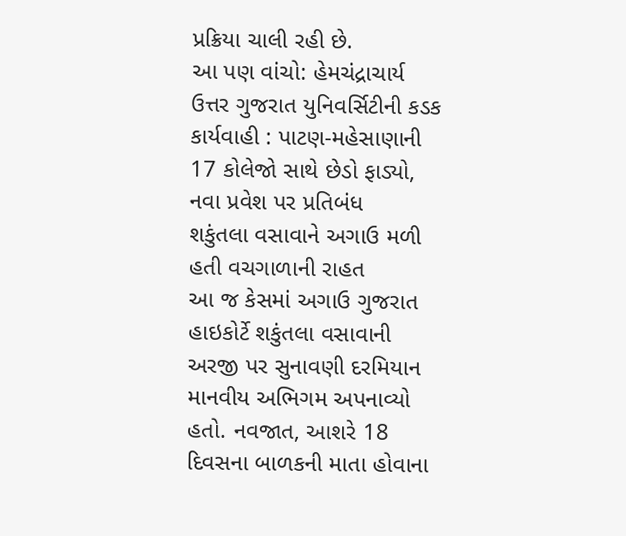પ્રક્રિયા ચાલી રહી છે.
આ પણ વાંચો: હેમચંદ્રાચાર્ય ઉત્તર ગુજરાત યુનિવર્સિટીની કડક કાર્યવાહી : પાટણ-મહેસાણાની 17 કોલેજો સાથે છેડો ફાડ્યો, નવા પ્રવેશ પર પ્રતિબંધ
શકુંતલા વસાવાને અગાઉ મળી હતી વચગાળાની રાહત
આ જ કેસમાં અગાઉ ગુજરાત હાઇકોર્ટે શકુંતલા વસાવાની અરજી પર સુનાવણી દરમિયાન માનવીય અભિગમ અપનાવ્યો હતો. નવજાત, આશરે 18 દિવસના બાળકની માતા હોવાના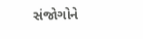સંજોગોને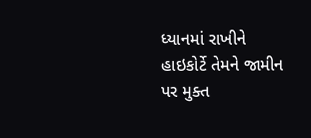ધ્યાનમાં રાખીને હાઇકોર્ટે તેમને જામીન પર મુક્ત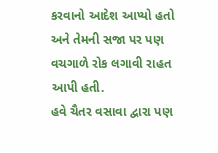કરવાનો આદેશ આપ્યો હતો અને તેમની સજા પર પણ વચગાળે રોક લગાવી રાહત આપી હતી.
હવે ચૈતર વસાવા દ્વારા પણ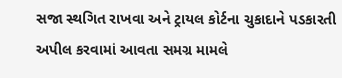સજા સ્થગિત રાખવા અને ટ્રાયલ કોર્ટના ચુકાદાને પડકારતી અપીલ કરવામાં આવતા સમગ્ર મામલે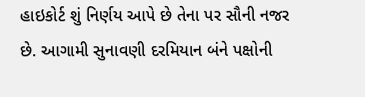હાઇકોર્ટ શું નિર્ણય આપે છે તેના પર સૌની નજર છે. આગામી સુનાવણી દરમિયાન બંને પક્ષોની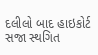દલીલો બાદ હાઇકોર્ટ સજા સ્થગિત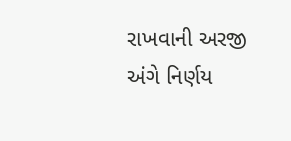રાખવાની અરજી અંગે નિર્ણય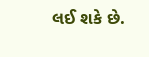લઈ શકે છે.